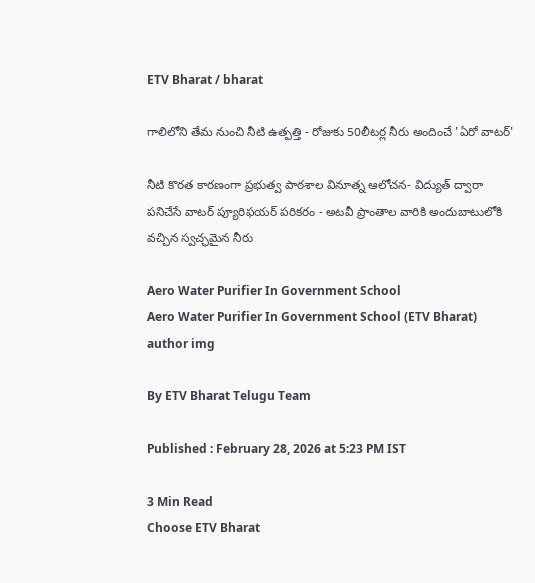ETV Bharat / bharat

గాలిలోని తేమ నుంచి నీటి ఉత్పత్తి - రోజుకు 50లీటర్ల నీరు అందించే 'ఏరో వాటర్'

నీటి కొరత కారణంగా ప్రభుత్వ పాఠశాల వినూత్న ఆలోచన- విద్యుత్ ద్వారా పనిచేసే వాటర్ ప్యూరిఫయర్ పరికరం - అటవీ ప్రాంతాల వారికి అందుబాటులోకి వచ్చిన స్వచ్ఛమైన నీరు

Aero Water Purifier In Government School
Aero Water Purifier In Government School (ETV Bharat)
author img

By ETV Bharat Telugu Team

Published : February 28, 2026 at 5:23 PM IST

3 Min Read
Choose ETV Bharat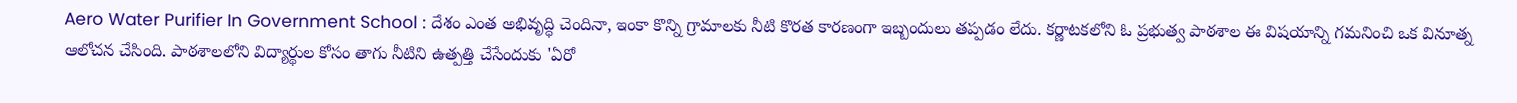Aero Water Purifier In Government School : దేశం ఎంత అభివృద్ధి చెందినా, ఇంకా కొన్ని గ్రామాలకు నీటి కొరత కారణంగా ఇబ్బందులు తప్పడం లేదు. కర్ణాటకలోని ఓ ప్రభుత్వ పాఠశాల ఈ విషయాన్ని గమనించి ఒక వినూత్న ఆలోచన చేసింది. పాఠశాలలోని విద్యార్థుల కోసం తాగు నీటిని ఉత్పత్తి చేసేందుకు 'ఏరో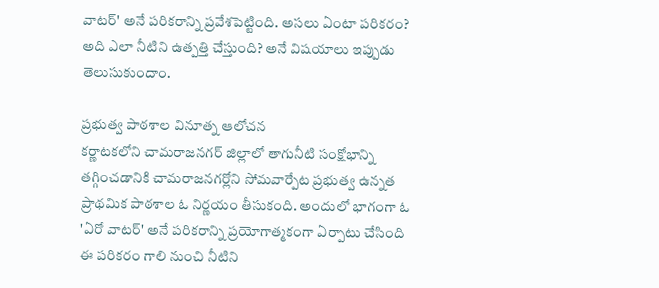వాటర్' అనే పరికరాన్ని ప్రవేశపెట్టింది. అసలు ఏంటా పరికరం? అది ఎలా నీటిని ఉత్పత్తి చేస్తుంది? అనే విషయాలు ఇప్పుడు తెలుసుకుందాం.

ప్రభుత్వ పాఠశాల వినూత్న ఆలోచన
కర్ణాటకలోని చామరాజనగర్ జిల్లాలో తాగునీటి సంక్షోభాన్ని తగ్గించడానికి చామరాజనగర్లోని సోమవార్పేట ప్రభుత్వ ఉన్నత ప్రాథమిక పాఠశాల ఓ నిర్ణయం తీసుకంది. అందులో భాగంగా ఓ 'ఏరో వాటర్' అనే పరికరాన్ని ప్రయోగాత్మకంగా ఏర్పాటు చేసింది ఈ పరికరం గాలి నుంచి నీటిని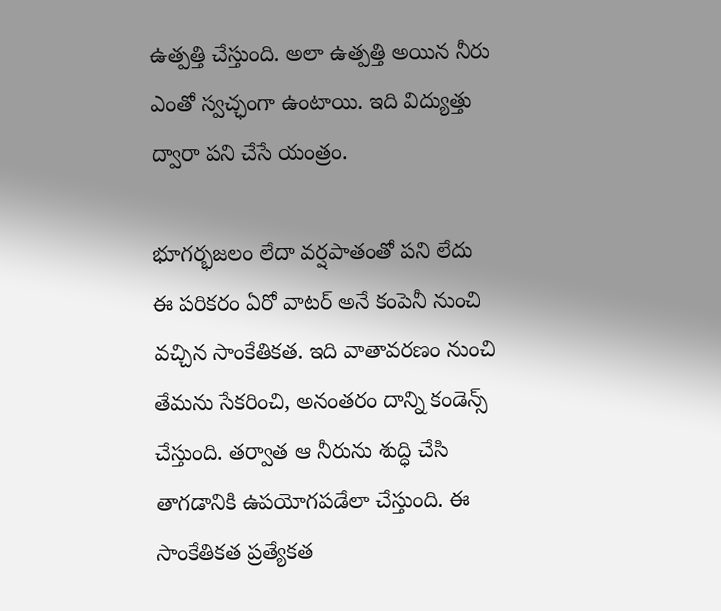ఉత్పత్తి చేస్తుంది. అలా ఉత్పత్తి అయిన నీరు ఎంతో స్వచ్ఛంగా ఉంటాయి. ఇది విద్యుత్తు ద్వారా పని చేసే యంత్రం.

భూగర్భజలం లేదా వర్షపాతంతో పని లేదు
ఈ పరికరం ఏరో వాటర్ అనే కంపెనీ నుంచి వచ్చిన సాంకేతికత. ఇది వాతావరణం నుంచి తేమను సేకరించి, అనంతరం దాన్ని కండెన్స్ చేస్తుంది. తర్వాత ఆ నీరును శుద్ధి చేసి తాగడానికి ఉపయోగపడేలా చేస్తుంది. ఈ సాంకేతికత ప్రత్యేకత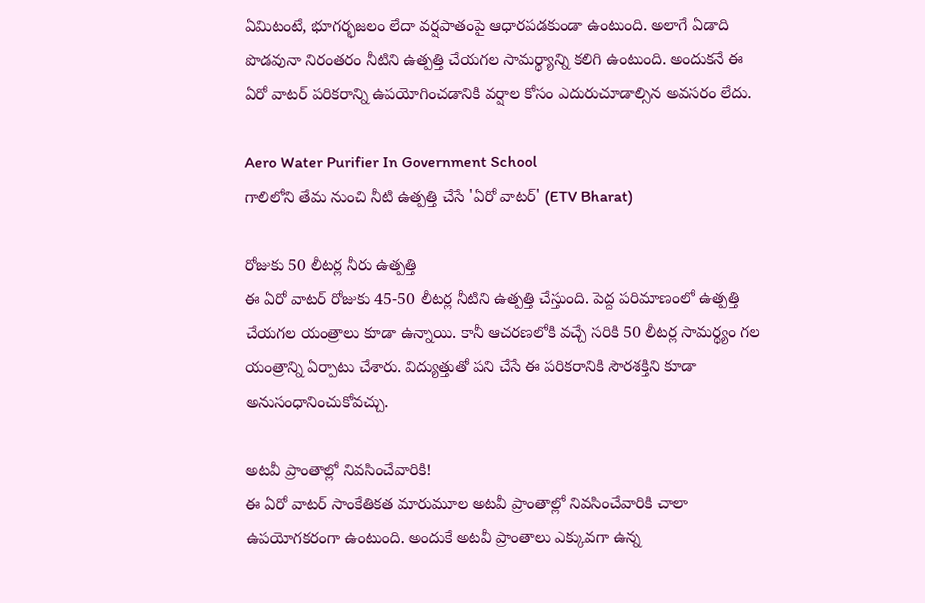ఏమిటంటే, భూగర్భజలం లేదా వర్షపాతంపై ఆధారపడకుండా ఉంటుంది. అలాగే ఏడాది పొడవునా నిరంతరం నీటిని ఉత్పత్తి చేయగల సామర్థ్యాన్ని కలిగి ఉంటుంది. అందుకనే ఈ ఏరో వాటర్ పరికరాన్ని ఉపయోగించడానికి వర్షాల కోసం ఎదురుచూడాల్సిన అవసరం లేదు.

Aero Water Purifier In Government School
గాలిలోని తేమ నుంచి నీటి ఉత్పత్తి చేసే 'ఏరో వాటర్' (ETV Bharat)

రోజుకు 50 లీటర్ల నీరు ఉత్పత్తి
ఈ ఏరో వాటర్ రోజుకు 45-50 లీటర్ల నీటిని ఉత్పత్తి చేస్తుంది. పెద్ద పరిమాణంలో ఉత్పత్తి చేయగల యంత్రాలు కూడా ఉన్నాయి. కానీ ఆచరణలోకి వచ్చే సరికి 50 లీటర్ల సామర్థ్యం గల యంత్రాన్ని ఏర్పాటు చేశారు. విద్యుత్తుతో పని చేసే ఈ పరికరానికి సౌరశక్తిని కూడా అనుసంధానించుకోవచ్చు.

అటవీ ప్రాంతాల్లో నివసించేవారికి!
ఈ ఏరో వాటర్ సాంకేతికత మారుమూల అటవీ ప్రాంతాల్లో నివసించేవారికి చాలా ఉపయోగకరంగా ఉంటుంది. అందుకే అటవీ ప్రాంతాలు ఎక్కువగా ఉన్న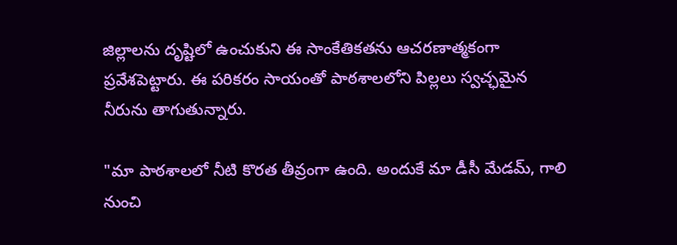జిల్లాలను దృష్టిలో ఉంచుకుని ఈ సాంకేతికతను ఆచరణాత్మకంగా ప్రవేశపెట్టారు. ఈ పరికరం సాయంతో పాఠశాలలోని పిల్లలు స్వచ్ఛమైన నీరును తాగుతున్నారు.

"మా పాఠశాలలో నీటి కొరత తీవ్రంగా ఉంది. అందుకే మా డీసీ మేడమ్, గాలి నుంచి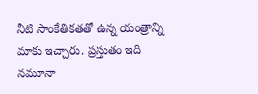నీటి సాంకేతికతతో ఉన్న యంత్రాన్ని మాకు ఇచ్చారు. ప్రస్తుతం ఇది నమూనా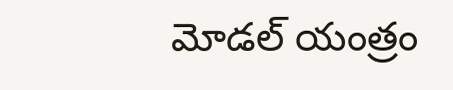మోడల్ యంత్రం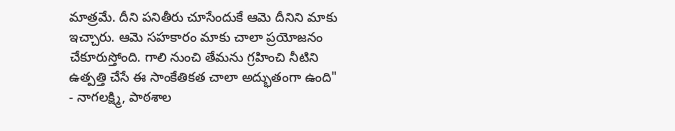మాత్రమే. దీని పనితీరు చూసేందుకే ఆమె దీనిని మాకు ఇచ్చారు. ఆమె సహకారం మాకు చాలా ప్రయోజనం చేకూరుస్తోంది. గాలి నుంచి తేమను గ్రహించి నీటిని ఉత్పత్తి చేసే ఈ సాంకేతికత చాలా అద్భుతంగా ఉంది"
- నాగలక్ష్మి, పాఠశాల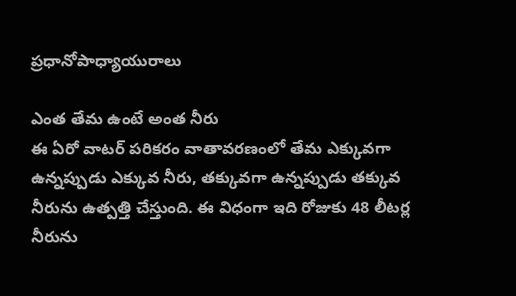ప్రధానోపాధ్యాయురాలు

ఎంత తేమ ఉంటే అంత నీరు
ఈ ఏరో వాటర్ పరికరం వాతావరణంలో తేమ ఎక్కువగా ఉన్నప్పుడు ఎక్కువ నీరు, తక్కువగా ఉన్నప్పుడు తక్కువ నీరును ఉత్పత్తి చేస్తుంది. ఈ విధంగా ఇది రోజుకు 48 లీటర్ల నీరును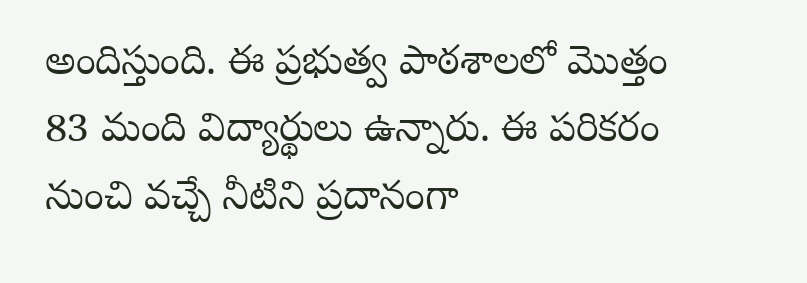అందిస్తుంది. ఈ ప్రభుత్వ పాఠశాలలో మొత్తం 83 మంది విద్యార్థులు ఉన్నారు. ఈ పరికరం నుంచి వచ్చే నీటిని ప్రదానంగా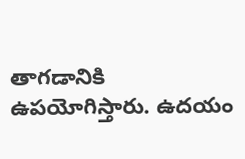తాగడానికి ఉపయోగిస్తారు. ఉదయం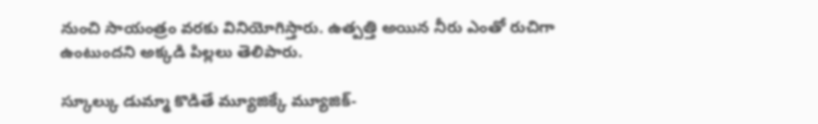నుంచి సాయంత్రం వరకు వినియోగిస్తారు. ఉత్పత్తి అయిన నీరు ఎంతో రుచిగా ఉంటుందని అక్కడి పిల్లలు తెలిపారు.

స్కూల్కు డుమ్మా కొడితే మ్యూజిక్కే మ్యూజిక్-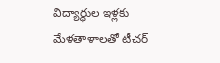విద్యార్థుల ఇళ్లకు మేళతాళాలతో టీచర్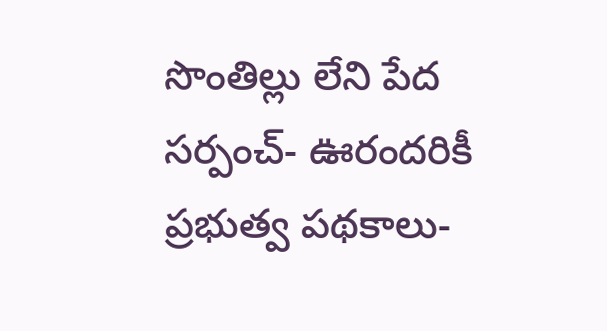సొంతిల్లు లేని పేద సర్పంచ్- ఊరందరికీ ప్రభుత్వ పథకాలు-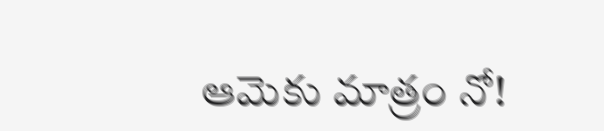ఆమెకు మాత్రం నో!